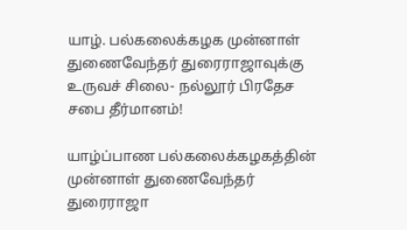யாழ். பல்கலைக்கழக முன்னாள் துணைவேந்தர் துரைராஜாவுக்கு உருவச் சிலை- நல்லூர் பிரதேச சபை தீர்மானம்!

யாழ்ப்பாண பல்கலைக்கழகத்தின் முன்னாள் துணைவேந்தர் துரைராஜா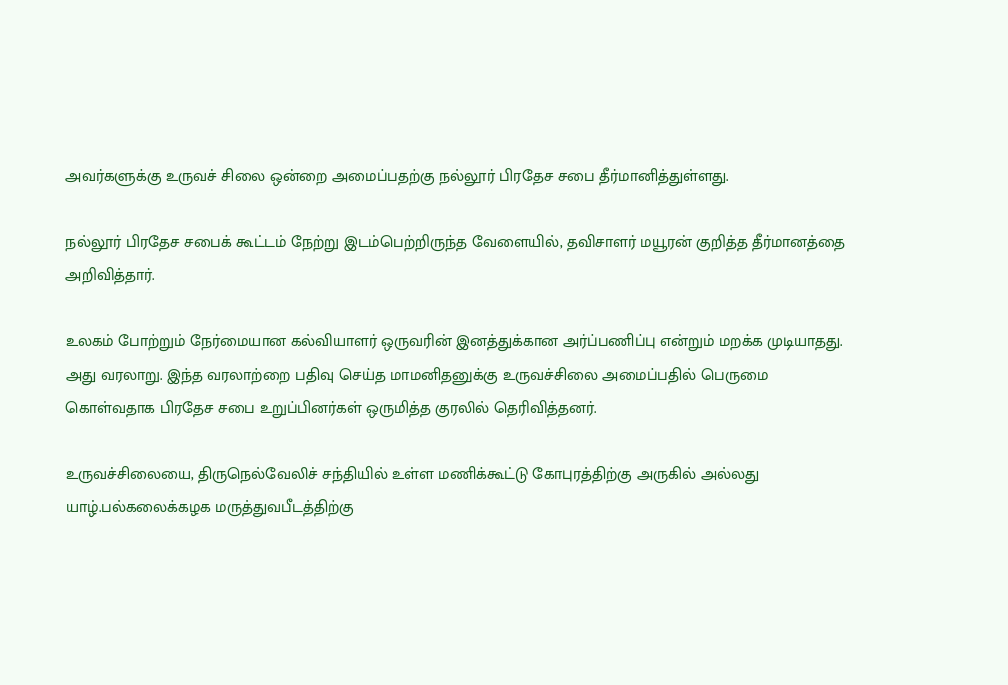அவர்களுக்கு உருவச் சிலை ஒன்றை அமைப்பதற்கு நல்லூர் பிரதேச சபை தீர்மானித்துள்ளது.

நல்லூர் பிரதேச சபைக் கூட்டம் நேற்று இடம்பெற்றிருந்த வேளையில், தவிசாளர் மயூரன் குறித்த தீர்மானத்தை அறிவித்தார்.

உலகம் போற்றும் நேர்மையான கல்வியாளர் ஒருவரின் இனத்துக்கான அர்ப்பணிப்பு என்றும் மறக்க முடியாதது. அது வரலாறு. இந்த வரலாற்றை பதிவு செய்த மாமனிதனுக்கு உருவச்சிலை அமைப்பதில் பெருமை கொள்வதாக பிரதேச சபை உறுப்பினர்கள் ஒருமித்த குரலில் தெரிவித்தனர்.

உருவச்சிலையை, திருநெல்வேலிச் சந்தியில் உள்ள மணிக்கூட்டு கோபுரத்திற்கு அருகில் அல்லது யாழ்.பல்கலைக்கழக மருத்துவபீடத்திற்கு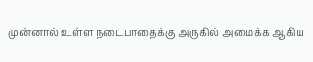முன்னால் உள்ள நடைபாதைக்கு அருகில் அமைக்க ஆகிய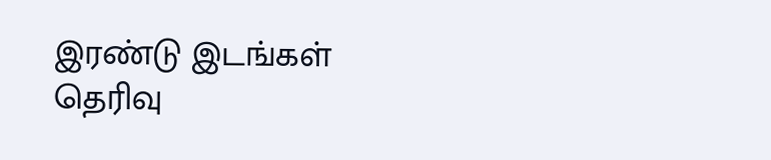இரண்டு இடங்கள் தெரிவு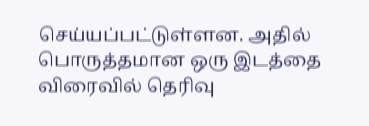செய்யப்பட்டுள்ளன. அதில் பொருத்தமான ஒரு இடத்தை விரைவில் தெரிவு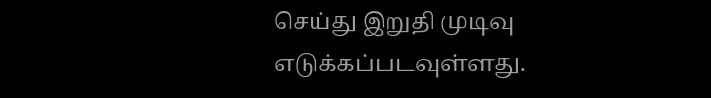செய்து இறுதி முடிவு எடுக்கப்படவுள்ளது.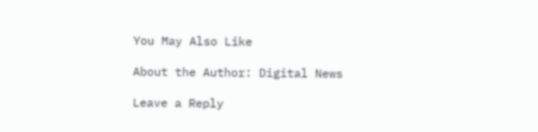You May Also Like

About the Author: Digital News

Leave a Reply